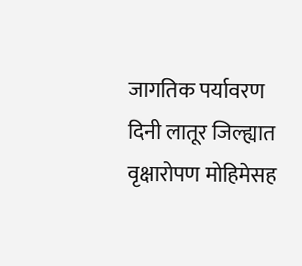जागतिक पर्यावरण दिनी लातूर जिल्ह्यात वृक्षारोपण मोहिमेसह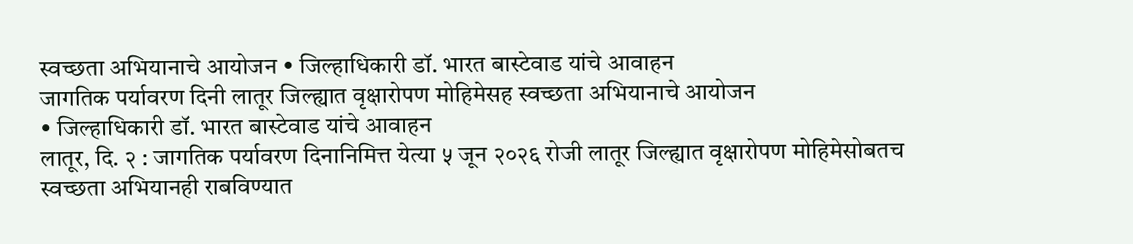स्वच्छता अभियानाचे आयोजन • जिल्हाधिकारी डॉ. भारत बास्टेवाड यांचे आवाहन
जागतिक पर्यावरण दिनी लातूर जिल्ह्यात वृक्षारोपण मोहिमेसह स्वच्छता अभियानाचे आयोजन
• जिल्हाधिकारी डॉ. भारत बास्टेवाड यांचे आवाहन
लातूर, दि. २ : जागतिक पर्यावरण दिनानिमित्त येत्या ५ जून २०२६ रोजी लातूर जिल्ह्यात वृक्षारोपण मोहिमेसोबतच स्वच्छता अभियानही राबविण्यात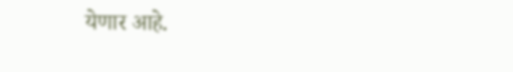येणार आहे.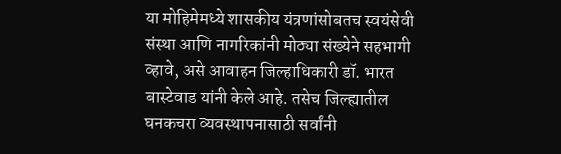या मोहिमेमध्ये शासकीय यंत्रणांसोबतच स्वयंसेवी संस्था आणि नागरिकांनी मोठ्या संख्येने सहभागी व्हावे, असे आवाहन जिल्हाधिकारी डॉ. भारत बास्टेवाड यांनी केले आहे. तसेच जिल्ह्यातील घनकचरा व्यवस्थापनासाठी सर्वांनी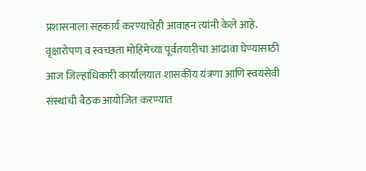प्रशासनाला सहकार्य करण्याचेही आवाहन त्यांनी केले आहे.
वृक्षारोपण व स्वच्छता मोहिमेच्या पूर्वतयारीचा आढावा घेण्यासाठी आज जिल्हाधिकारी कार्यालयात शासकीय यंत्रणा आणि स्वयंसेवी संस्थांची बैठक आयोजित करण्यात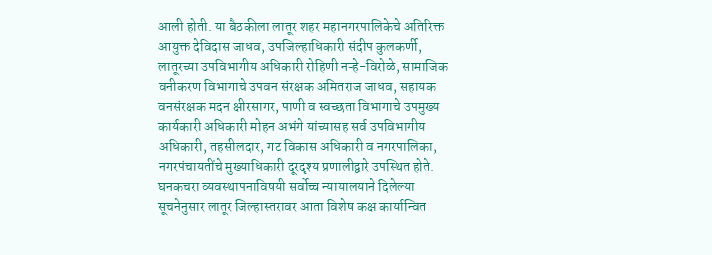आली होती. या बैठकीला लातूर शहर महानगरपालिकेचे अतिरिक्त आयुक्त देविदास जाधव, उपजिल्हाधिकारी संदीप कुलकर्णी, लातूरच्या उपविभागीय अधिकारी रोहिणी नऱ्हे-विरोळे, सामाजिक वनीकरण विभागाचे उपवन संरक्षक अमितराज जाधव, सहायक वनसंरक्षक मदन क्षीरसागर, पाणी व स्वच्छता विभागाचे उपमुख्य कार्यकारी अधिकारी मोहन अभंगे यांच्यासह सर्व उपविभागीय अधिकारी, तहसीलदार, गट विकास अधिकारी व नगरपालिका, नगरपंचायतींचे मुख्याधिकारी दूरदृश्य प्रणालीद्वारे उपस्थित होते.
घनकचरा व्यवस्थापनाविषयी सर्वोच्च न्यायालयाने दिलेल्या सूचनेनुसार लातूर जिल्हास्तरावर आता विशेष कक्ष कार्यान्वित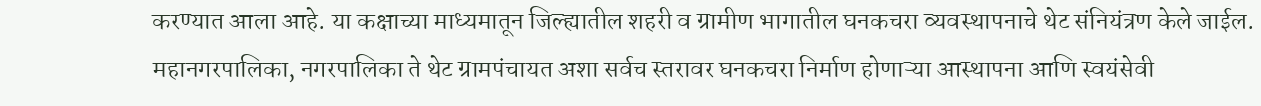करण्यात आला आहे. या कक्षाच्या माध्यमातून जिल्ह्यातील शहरी व ग्रामीण भागातील घनकचरा व्यवस्थापनाचे थेट संनियंत्रण केले जाईल. महानगरपालिका, नगरपालिका ते थेट ग्रामपंचायत अशा सर्वच स्तरावर घनकचरा निर्माण होणाऱ्या आस्थापना आणि स्वयंसेवी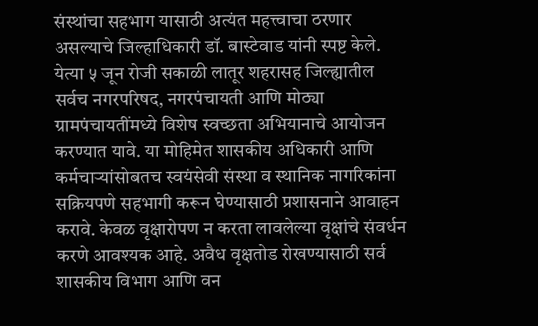संस्थांचा सहभाग यासाठी अत्यंत महत्त्वाचा ठरणार असल्याचे जिल्हाधिकारी डॉ. बास्टेवाड यांनी स्पष्ट केले.
येत्या ५ जून रोजी सकाळी लातूर शहरासह जिल्ह्यातील सर्वच नगरपरिषद, नगरपंचायती आणि मोठ्या ग्रामपंचायतींमध्ये विशेष स्वच्छता अभियानाचे आयोजन करण्यात यावे. या मोहिमेत शासकीय अधिकारी आणि कर्मचाऱ्यांसोबतच स्वयंसेवी संस्था व स्थानिक नागरिकांना सक्रियपणे सहभागी करून घेण्यासाठी प्रशासनाने आवाहन करावे. केवळ वृक्षारोपण न करता लावलेल्या वृक्षांचे संवर्धन करणे आवश्यक आहे. अवैध वृक्षतोड रोखण्यासाठी सर्व शासकीय विभाग आणि वन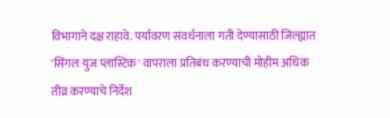विभागाने दक्ष राहावे. पर्यावरण संवर्धनाला गती देण्यासाठी जिल्ह्यात 'सिंगल युज प्लास्टिक' वापराला प्रतिबंध करण्याची मोहीम अधिक तीव्र करण्याचे निर्देश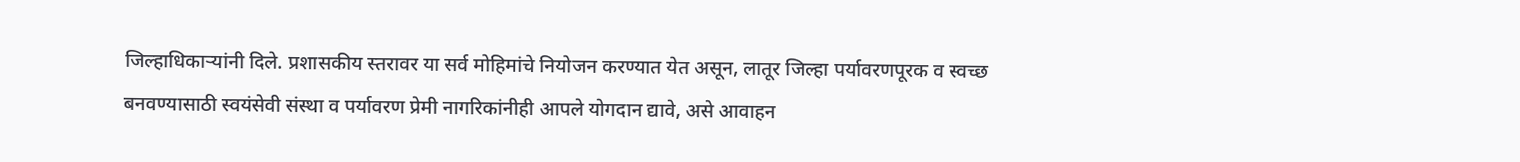जिल्हाधिकाऱ्यांनी दिले. प्रशासकीय स्तरावर या सर्व मोहिमांचे नियोजन करण्यात येत असून, लातूर जिल्हा पर्यावरणपूरक व स्वच्छ बनवण्यासाठी स्वयंसेवी संस्था व पर्यावरण प्रेमी नागरिकांनीही आपले योगदान द्यावे, असे आवाहन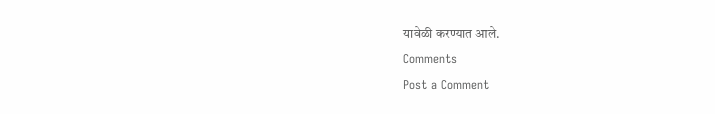यावेळी करण्यात आले.
Comments
Post a Comment